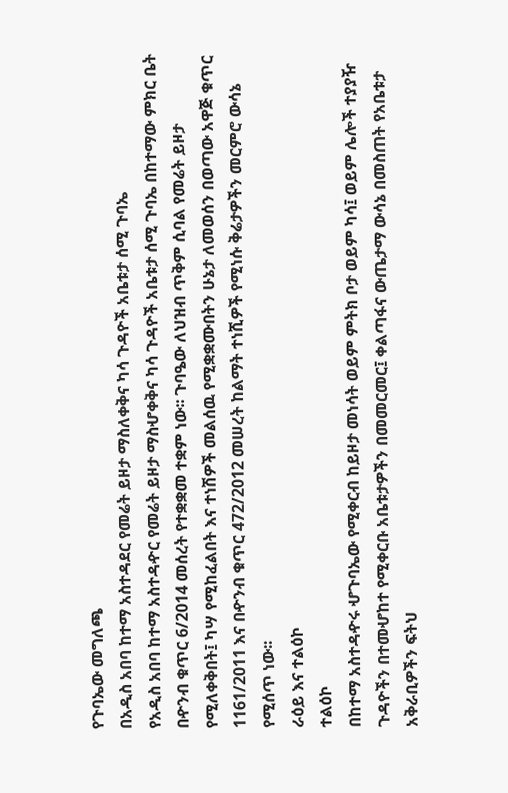የጉባኤው መግለጫ
በአዲስ አበባ ከተማ አስተዳደር የመሬት ይዞታ ማስለቀቅና ካሳ ጉዳዮች አቤቱታ ሰሚ ጉባኤ
የአዲስ አበባ ከተማ አስተዳዯር የመሬት ይዞታ ማስሇቀቅና ካሳ ጉዳዮች አቤቱታ ሰሚ ጉባኤ በከተማው ምክር ቤት በዯንብ ቁጥር 6/2014 መሰረት የተቋቋመ ተቋም ነው፡፡ ጉባዔው ለህዝብ ጥቅም ሲባል የመሬት ይዞታ የሚለቀቅበት፤ ካሣ የሚከፈልበት እና ተነሽዎች መልሰዉ የሚቋቋሙበትን ሁኔታ ለመወሰን በወጣው አዋጅ ቁጥር 1161/2011 እና በዯንብ ቁጥር 472/2012 መሠረት ከልማት ተነሺዎች የሚነሱ ቅሬታዎችን መርምሮ ውሳኔ የሚሰጥ ነው፡፡
ራዕይ እና ተልዕኮ
ተልዕኮ
በከተማ አስተዳዯሩ ሇጉባኤው የሚቀርብ ከይዞታ መነሳት ወይም ምትክ ቦታ ወይም ካሳ፤ ወይም ሌሎች ተያያዥ ጉዳዮችን በተመሇከተ የሚቀርቡ አቤቱታዎችን በመመርመር፤ ቀልጣፋና ውጤታማ ውሳኔ በመስጠት የአቤቱታ አቅራቢዎችን ፍትህ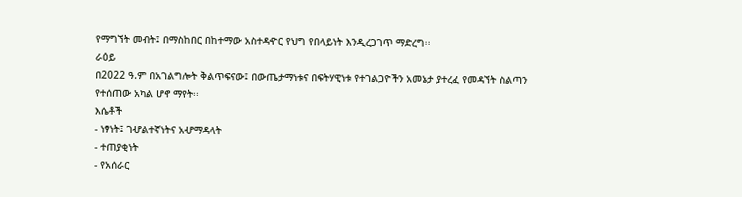የማግኘት መብት፤ በማስከበር በከተማው አስተዳዯር የህግ የበላይነት እንዲረጋገጥ ማድረግ፡፡
ራዕይ
በ2022 ዓ.ም በአገልግሎት ቅልጥፍናው፤ በውጤታማነቱና በፍትሃዊነቱ የተገልጋዮችን አመኔታ ያተረፈ የመዳኘት ስልጣን የተሰጠው አካል ሆኖ ማየት፡፡
እሴቶች
- ነፃነት፤ ገሇልተኛነትና አሇማዳላት
- ተጠያቂነት
- የአሰራር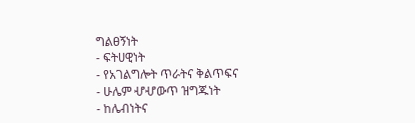ግልፀኝነት
- ፍትሀዊነት
- የአገልግሎት ጥራትና ቅልጥፍና
- ሁሌም ሇሇውጥ ዝግጁነት
- ከሌብነትና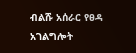ብልሹ አሰራር የፀዳ አገልግሎት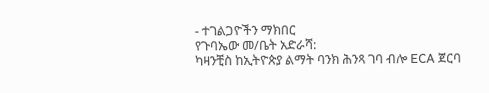- ተገልጋዮችን ማክበር
የጉባኤው መ/ቤት አድራሻ:
ካዛንቺስ ከኢትዮጵያ ልማት ባንክ ሕንጻ ገባ ብሎ ECA ጀርባ